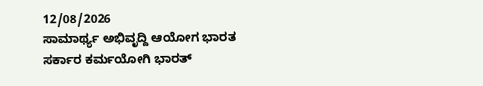12/08/2026
ಸಾಮಾರ್ಥ್ಯ ಅಭಿವೃದ್ದಿ ಆಯೋಗ ಭಾರತ ಸರ್ಕಾರ ಕರ್ಮಯೋಗಿ ಭಾರತ್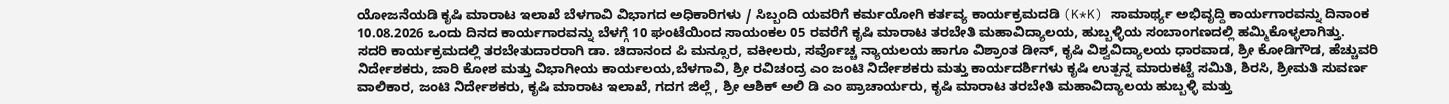ಯೋಜನೆಯಡಿ ಕೃಷಿ ಮಾರಾಟ ಇಲಾಖೆ ಬೆಳಗಾವಿ ವಿಭಾಗದ ಅಧಿಕಾರಿಗಳು / ಸಿಬ್ಬಂದಿ ಯವರಿಗೆ ಕರ್ಮಯೋಗಿ ಕರ್ತವ್ಯ ಕಾರ್ಯಕ್ರಮದಡಿ (K*K) ಸಾಮಾರ್ಥ್ಯ ಅಭಿವೃದ್ದಿ ಕಾರ್ಯಗಾರವನ್ನು ದಿನಾಂಕ 10.08.2026 ಒಂದು ದಿನದ ಕಾರ್ಯಗಾರವನ್ನು ಬೆಳಗ್ಗೆ 10 ಘಂಟೆಯಿಂದ ಸಾಯಂಕಲ 05 ರವರೆಗೆ ಕೃಷಿ ಮಾರಾಟ ತರಬೇತಿ ಮಹಾವಿದ್ಯಾಲಯ, ಹುಬ್ಬಳ್ಳಿಯ ಸಂಬಾಂಗಣದಲ್ಲಿ ಹಮ್ಮಿಕೊಳ್ಳಲಾಗಿತ್ತು.
ಸದರಿ ಕಾರ್ಯಕ್ರಮದಲ್ಲಿ ತರಬೇತುದಾರರಾಗಿ ಡಾ. ಚಿದಾನಂದ ಪಿ ಮನ್ಸೂರ, ವಕೀಲರು, ಸರ್ವೊಚ್ಚ ನ್ಯಾಯಲಯ ಹಾಗೂ ವಿಶ್ರಾಂತ ಡೀನ್, ಕೃಷಿ ವಿಶ್ವವಿದ್ಯಾಲಯ ಧಾರವಾಡ, ಶ್ರೀ ಕೋಡಿಗೌಡ, ಹೆಚ್ಚುವರಿ ನಿರ್ದೇಶಕರು, ಜಾರಿ ಕೋಶ ಮತ್ತು ವಿಭಾಗೀಯ ಕಾರ್ಯಲಯ,ಬೆಳಗಾವಿ, ಶ್ರೀ ರವಿಚಂದ್ರ ಎಂ ಜಂಟಿ ನಿರ್ದೇಶಕರು ಮತ್ತು ಕಾರ್ಯದರ್ಶಿಗಳು ಕೃಷಿ ಉತ್ಪನ್ನ ಮಾರುಕಟ್ಟೆ ಸಮಿತಿ, ಶಿರಸಿ, ಶ್ರೀಮತಿ ಸುವರ್ಣ ವಾಲಿಕಾರ, ಜಂಟಿ ನಿರ್ದೇಶಕರು, ಕೃಷಿ ಮಾರಾಟ ಇಲಾಖೆ, ಗದಗ ಜಿಲ್ಲೆ , ಶ್ರೀ ಆಶಿಕ್ ಅಲಿ ಡಿ ಎಂ ಪ್ರಾಚಾರ್ಯರು, ಕೃಷಿ ಮಾರಾಟ ತರಬೇತಿ ಮಹಾವಿದ್ಯಾಲಯ ಹುಬ್ಬಳ್ಳಿ ಮತ್ತು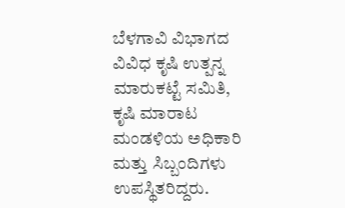ಬೆಳಗಾವಿ ವಿಭಾಗದ ವಿವಿಧ ಕೃಷಿ ಉತ್ಪನ್ನ ಮಾರುಕಟ್ಟೆ ಸಮಿತಿ, ಕೃಷಿ ಮಾರಾಟ ಮಂಡಳಿಯ ಅಧಿಕಾರಿ ಮತ್ತು ಸಿಬ್ಬಂದಿಗಳು ಉಪಸ್ಥಿತರಿದ್ದರು.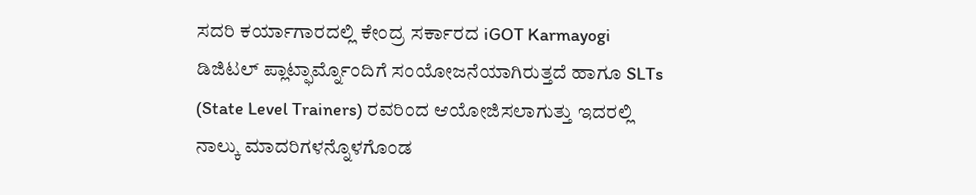ಸದರಿ ಕರ್ಯಾಗಾರದಲ್ಲಿ ಕೇಂದ್ರ ಸರ್ಕಾರದ iGOT Karmayogi ಡಿಜಿಟಲ್ ಪ್ಲಾಟ್ಫಾರ್ಮ್ನೊಂದಿಗೆ ಸಂಯೋಜನೆಯಾಗಿರುತ್ತದೆ ಹಾಗೂ SLTs (State Level Trainers) ರವರಿಂದ ಆಯೋಜಿಸಲಾಗುತ್ತು ಇದರಲ್ಲಿ ನಾಲ್ಕು ಮಾದರಿಗಳನ್ನೊಳಗೊಂಡ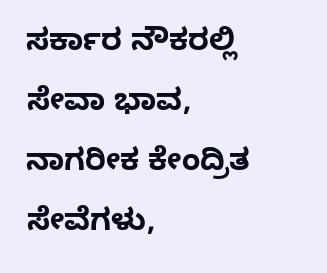ಸರ್ಕಾರ ನೌಕರಲ್ಲಿ ಸೇವಾ ಭಾವ, ನಾಗರೀಕ ಕೇಂದ್ರಿತ ಸೇವೆಗಳು,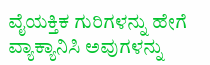ವೈಯಕ್ತಿಕ ಗುರಿಗಳನ್ನು ಹೇಗೆ ವ್ಯಾಕ್ಯಾನಿಸಿ ಅವುಗಳನ್ನು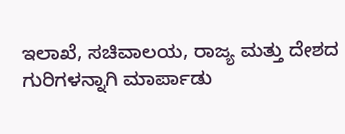ಇಲಾಖೆ, ಸಚಿವಾಲಯ, ರಾಜ್ಯ ಮತ್ತು ದೇಶದ ಗುರಿಗಳನ್ನಾಗಿ ಮಾರ್ಪಾಡು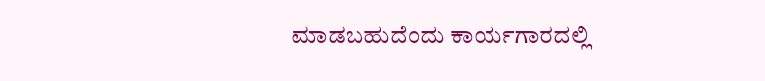ಮಾಡಬಹುದೆಂದು ಕಾರ್ಯಗಾರದಲ್ಲಿ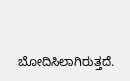ಬೋದಿಸಿಲಾಗಿರುತ್ತದೆ.